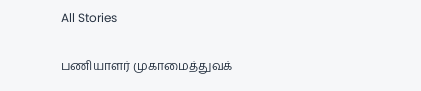All Stories

பணியாளர் முகாமைத்துவக்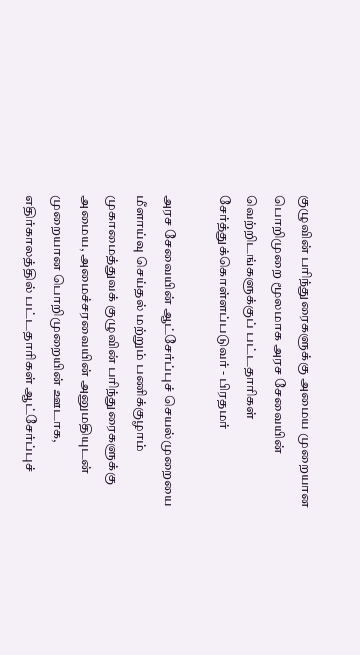குழுவின் பரிந்துரைகளுக்கு அமைய முறையான பொறிமுறை மூலமாக அரச சேவையின் வெற்றிடங்களுக்குப் பட்டதாரிகள் சேர்த்துக்கொள்ளப்படுவர் - பிரதமர்

அரச சேவையின் ஆட்சேர்ப்புச் செயல்முறையை மீளாய்வு செய்தல் மற்றும் பணிக்குழாம் முகாமைத்துவக் குழுவின் பரிந்துரைகளுக்கு அமைய, அமைச்சரவையின் அனுமதியுடன் முறையான பொறிமுறையின் ஊடாக, எதிர்காலத்தில் பட்டதாரிகள் ஆட்சேர்ப்புச்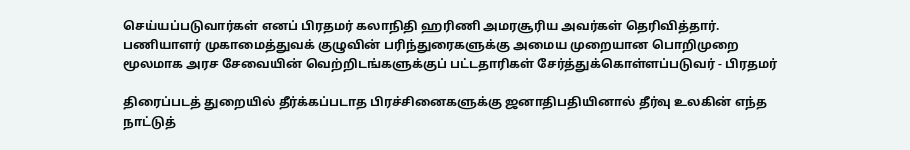செய்யப்படுவார்கள் எனப் பிரதமர் கலாநிதி ஹரிணி அமரசூரிய அவர்கள் தெரிவித்தார்.
பணியாளர் முகாமைத்துவக் குழுவின் பரிந்துரைகளுக்கு அமைய முறையான பொறிமுறை மூலமாக அரச சேவையின் வெற்றிடங்களுக்குப் பட்டதாரிகள் சேர்த்துக்கொள்ளப்படுவர் - பிரதமர்

திரைப்படத் துறையில் தீர்க்கப்படாத பிரச்சினைகளுக்கு ஜனாதிபதியினால் தீர்வு உலகின் எந்த நாட்டுத்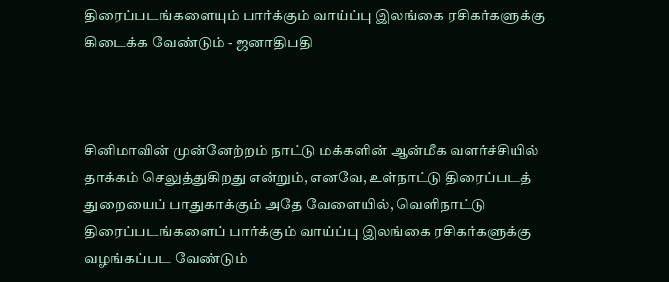திரைப்படங்களையும் பார்க்கும் வாய்ப்பு இலங்கை ரசிகர்களுக்கு கிடைக்க வேண்டும் - ஜனாதிபதி



சினிமாவின் முன்னேற்றம் நாட்டு மக்களின் ஆன்மீக வளர்ச்சியில் தாக்கம் செலுத்துகிறது என்றும், எனவே, உள்நாட்டு திரைப்படத் துறையைப் பாதுகாக்கும் அதே வேளையில், வெளிநாட்டு திரைப்படங்களைப் பார்க்கும் வாய்ப்பு இலங்கை ரசிகர்களுக்கு வழங்கப்பட வேண்டும்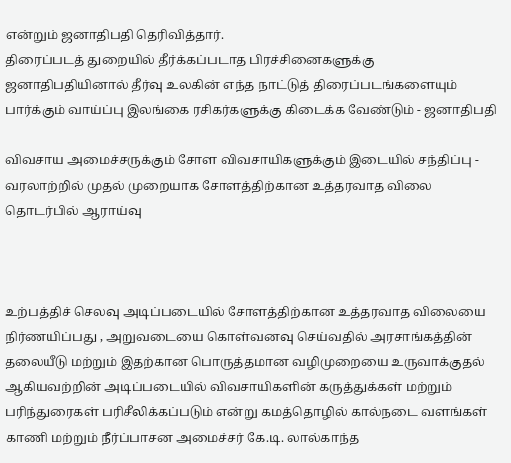என்றும் ஜனாதிபதி தெரிவித்தார்.
திரைப்படத் துறையில் தீர்க்கப்படாத பிரச்சினைகளுக்கு ஜனாதிபதியினால் தீர்வு உலகின் எந்த நாட்டுத் திரைப்படங்களையும் பார்க்கும் வாய்ப்பு இலங்கை ரசிகர்களுக்கு கிடைக்க வேண்டும் - ஜனாதிபதி

விவசாய அமைச்சருக்கும் சோள விவசாயிகளுக்கும் இடையில் சந்திப்பு - வரலாற்றில் முதல் முறையாக சோளத்திற்கான உத்தரவாத விலை தொடர்பில் ஆராய்வு



உற்பத்திச் செலவு அடிப்படையில் சோளத்திற்கான உத்தரவாத விலையை நிர்ணயிப்பது , அறுவடையை கொள்வனவு செய்வதில் அரசாங்கத்தின் தலையீடு மற்றும் இதற்கான பொருத்தமான வழிமுறையை உருவாக்குதல் ஆகியவற்றின் அடிப்படையில் விவசாயிகளின் கருத்துக்கள் மற்றும் பரிந்துரைகள் பரிசீலிக்கப்படும் என்று கமத்தொழில் கால்நடை வளங்கள் காணி மற்றும் நீர்ப்பாசன அமைச்சர் கே.டி. லால்காந்த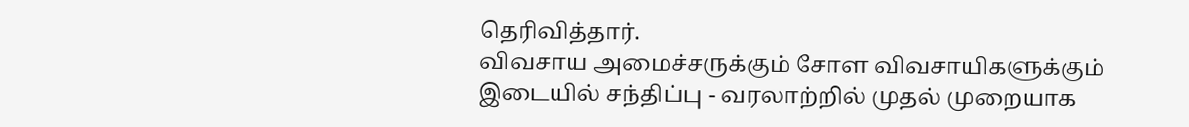தெரிவித்தார்.
விவசாய அமைச்சருக்கும் சோள விவசாயிகளுக்கும் இடையில் சந்திப்பு - வரலாற்றில் முதல் முறையாக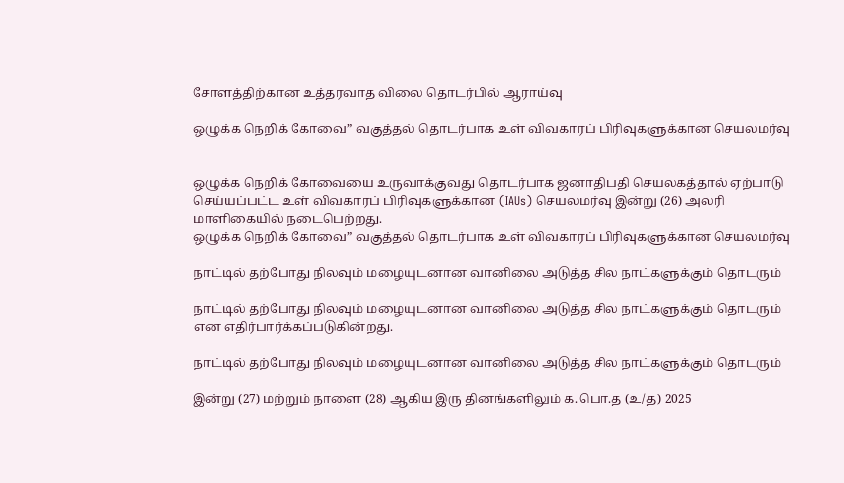சோளத்திற்கான உத்தரவாத விலை தொடர்பில் ஆராய்வு

ஒழுக்க நெறிக் கோவை” வகுத்தல் தொடர்பாக உள் விவகாரப் பிரிவுகளுக்கான செயலமர்வு


ஒழுக்க நெறிக் கோவையை உருவாக்குவது தொடர்பாக ஜனாதிபதி செயலகத்தால் ஏற்பாடு செய்யப்பட்ட உள் விவகாரப் பிரிவுகளுக்கான (IAUs) செயலமர்வு இன்று (26) அலரி மாளிகையில் நடைபெற்றது.
ஒழுக்க நெறிக் கோவை” வகுத்தல் தொடர்பாக உள் விவகாரப் பிரிவுகளுக்கான செயலமர்வு

நாட்டில் தற்போது நிலவும் மழையுடனான வானிலை அடுத்த சில நாட்களுக்கும் தொடரும்

நாட்டில் தற்போது நிலவும் மழையுடனான வானிலை அடுத்த சில நாட்களுக்கும் தொடரும் என எதிர்பார்க்கப்படுகின்றது.

நாட்டில் தற்போது நிலவும் மழையுடனான வானிலை அடுத்த சில நாட்களுக்கும் தொடரும்

இன்று (27) மற்றும் நாளை (28) ஆகிய இரு தினங்களிலும் க.பொ.த (உ/த) 2025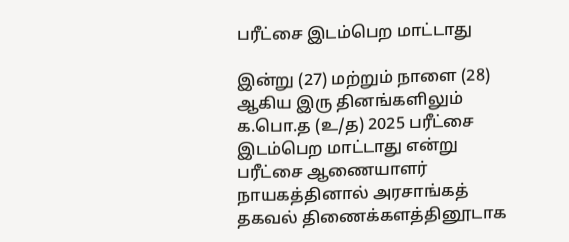பரீட்சை இடம்பெற மாட்டாது

இன்று (27) மற்றும் நாளை (28) ஆகிய இரு தினங்களிலும் க.பொ.த (உ/த) 2025 பரீட்சை இடம்பெற மாட்டாது என்று பரீட்சை ஆணையாளர் நாயகத்தினால் அரசாங்கத் தகவல் திணைக்களத்தினூடாக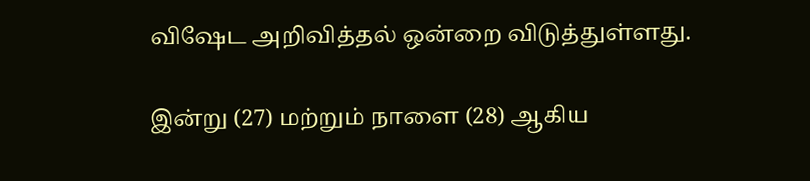விஷேட அறிவித்தல் ஒன்றை விடுத்துள்ளது.

இன்று (27) மற்றும் நாளை (28) ஆகிய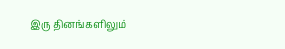இரு தினங்களிலும்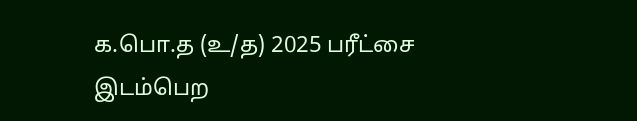க.பொ.த (உ/த) 2025 பரீட்சை இடம்பெற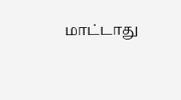மாட்டாது